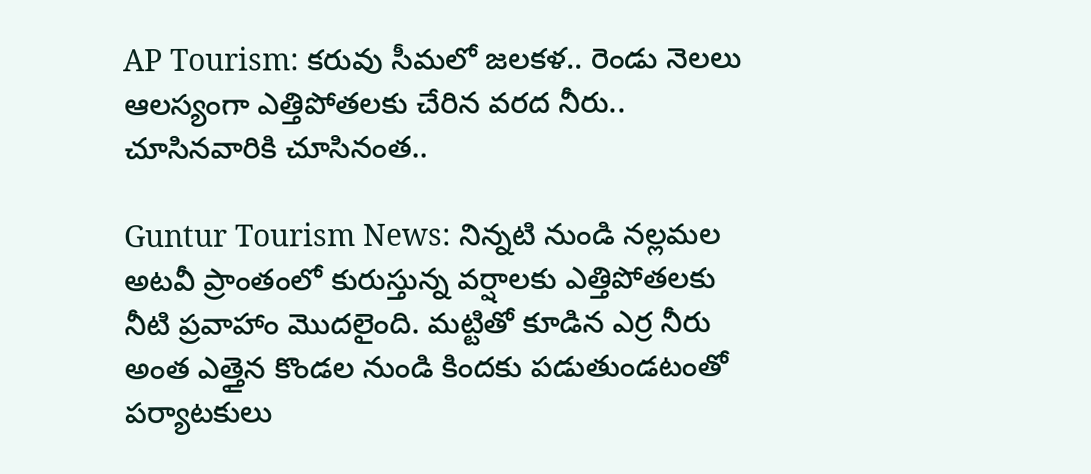AP Tourism: కరువు సీమలో జలకళ.. రెండు నెలలు ఆలస్యంగా ఎత్తిపోతలకు చేరిన వరద నీరు.. చూసినవారికి చూసినంత..

Guntur Tourism News: నిన్నటి నుండి నల్లమల అటవీ ప్రాంతంలో కురుస్తున్న వర్షాలకు ఎత్తిపోతలకు నీటి ప్రవాహాం మొదలైంది. మట్టితో కూడిన ఎర్ర నీరు అంత ఎత్తైన కొండల నుండి కిందకు పడుతుండటంతో పర్యాటకులు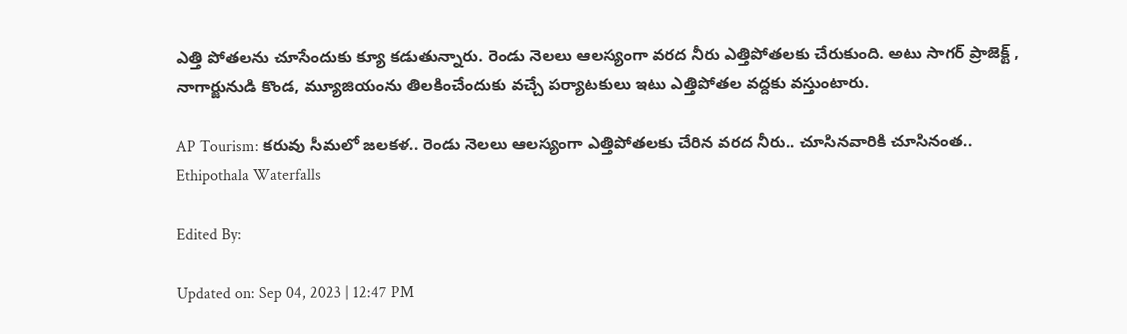ఎత్తి పోతలను చూసేందుకు క్యూ కడుతున్నారు. రెండు నెలలు ఆలస్యంగా వరద నీరు ఎత్తిపోతలకు చేరుకుంది. అటు సాగర్ ప్రాజెక్ట్ , నాగార్జునుడి కొండ, మ్యూజియంను తిలకించేందుకు వచ్చే పర్యాటకులు ఇటు ఎత్తిపోతల వద్దకు వస్తుంటారు.

AP Tourism: కరువు సీమలో జలకళ.. రెండు నెలలు ఆలస్యంగా ఎత్తిపోతలకు చేరిన వరద నీరు.. చూసినవారికి చూసినంత..
Ethipothala Waterfalls

Edited By:

Updated on: Sep 04, 2023 | 12:47 PM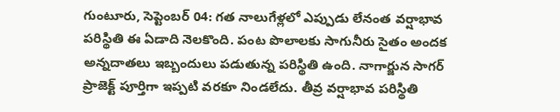గుంటూరు, సెప్టెంబర్ 04: గత నాలుగేళ్లలో ఎప్పుడు లేనంత వర్షాభావ పరిస్థితి ఈ ఏడాది నెలకొంది. పంట పొలాలకు సాగునీరు సైతం అందక అన్నదాతలు ఇబ్బందులు పడుతున్న పరిస్థితి ఉంది. నాగార్జున సాగర్ ప్రాజెక్ట్ పూర్తిగా ఇప్పటి వరకూ నిండలేదు. తీవ్ర వర్షాభావ పరిస్థితి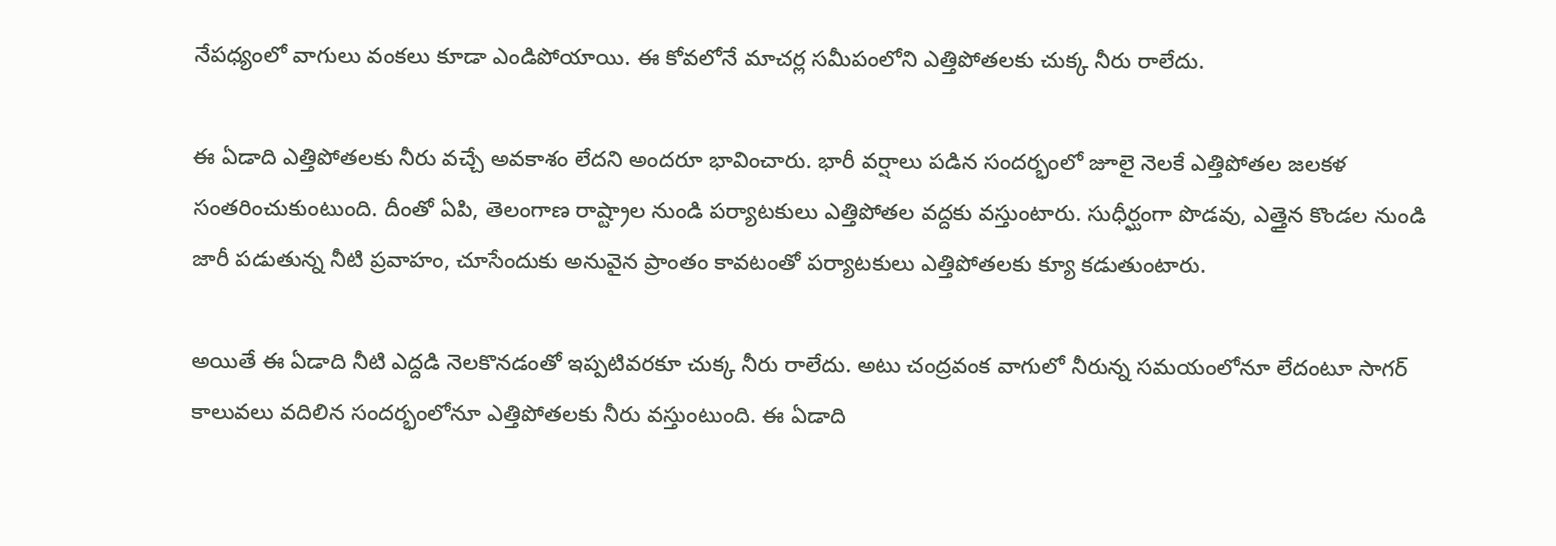నేపధ్యంలో వాగులు వంకలు కూడా ఎండిపోయాయి. ఈ కోవలోనే మాచర్ల సమీపంలోని ఎత్తిపోతలకు చుక్క నీరు రాలేదు.

ఈ ఏడాది ఎత్తిపోతలకు నీరు వచ్చే అవకాశం లేదని అందరూ భావించారు. భారీ వర్షాలు పడిన సందర్భంలో జూలై నెలకే ఎత్తిపోతల జలకళ సంతరించుకుంటుంది. దీంతో ఏపి, తెలంగాణ రాష్ట్రాల నుండి పర్యాటకులు ఎత్తిపోతల వద్దకు వస్తుంటారు. సుధీర్ఘంగా పొడవు, ఎత్తైన కొండల నుండి జారీ పడుతున్న నీటి ప్రవాహం, చూసేందుకు అనువైన ప్రాంతం కావటంతో పర్యాటకులు ఎత్తిపోతలకు క్యూ కడుతుంటారు.

అయితే ఈ ఏడాది నీటి ఎద్దడి నెలకొనడంతో ఇప్పటివరకూ చుక్క నీరు రాలేదు. అటు చంద్రవంక వాగులో నీరున్న సమయంలోనూ లేదంటూ సాగర్ కాలువలు వదిలిన సందర్భంలోనూ ఎత్తిపోతలకు నీరు వస్తుంటుంది. ఈ ఏడాది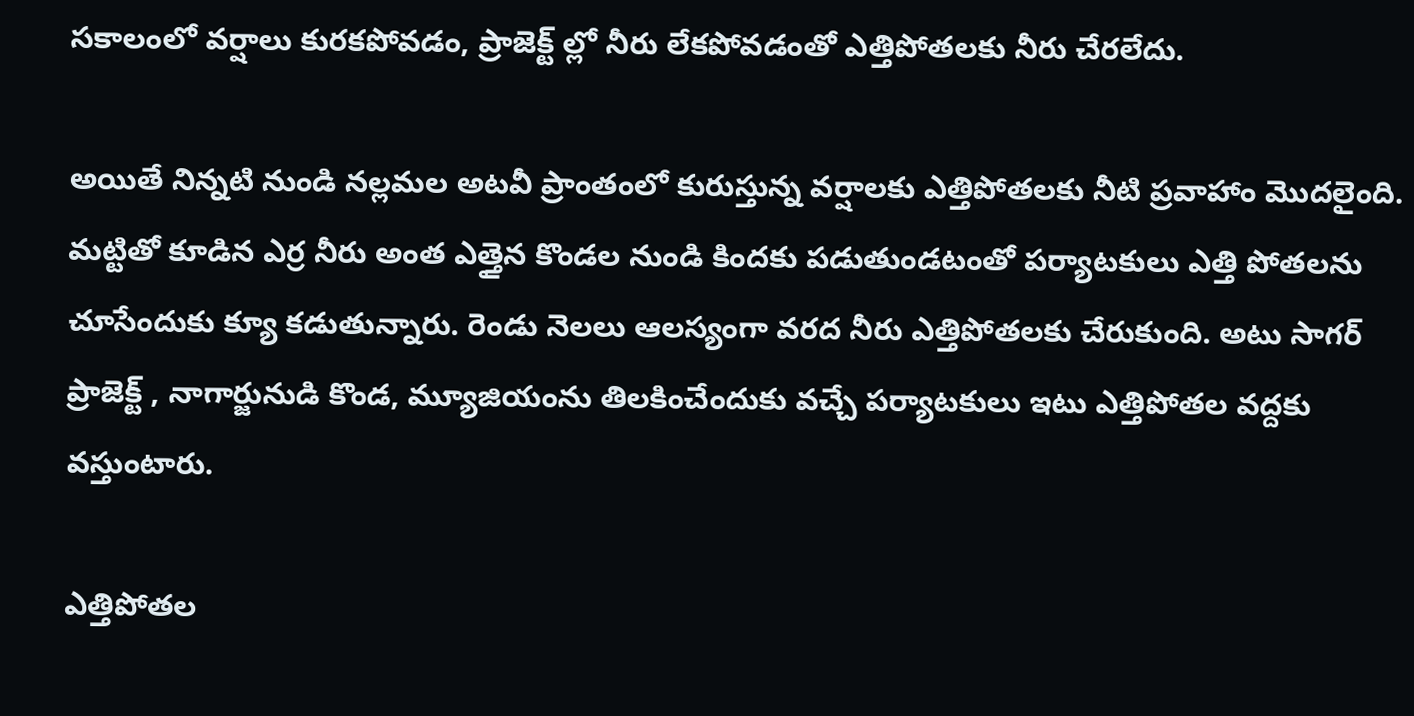సకాలంలో వర్షాలు కురకపోవడం, ప్రాజెక్ట్ ల్లో నీరు లేకపోవడంతో ఎత్తిపోతలకు నీరు చేరలేదు.

అయితే నిన్నటి నుండి నల్లమల అటవీ ప్రాంతంలో కురుస్తున్న వర్షాలకు ఎత్తిపోతలకు నీటి ప్రవాహాం మొదలైంది. మట్టితో కూడిన ఎర్ర నీరు అంత ఎత్తైన కొండల నుండి కిందకు పడుతుండటంతో పర్యాటకులు ఎత్తి పోతలను చూసేందుకు క్యూ కడుతున్నారు. రెండు నెలలు ఆలస్యంగా వరద నీరు ఎత్తిపోతలకు చేరుకుంది. అటు సాగర్ ప్రాజెక్ట్ , నాగార్జునుడి కొండ, మ్యూజియంను తిలకించేందుకు వచ్చే పర్యాటకులు ఇటు ఎత్తిపోతల వద్దకు వస్తుంటారు.

ఎత్తిపోతల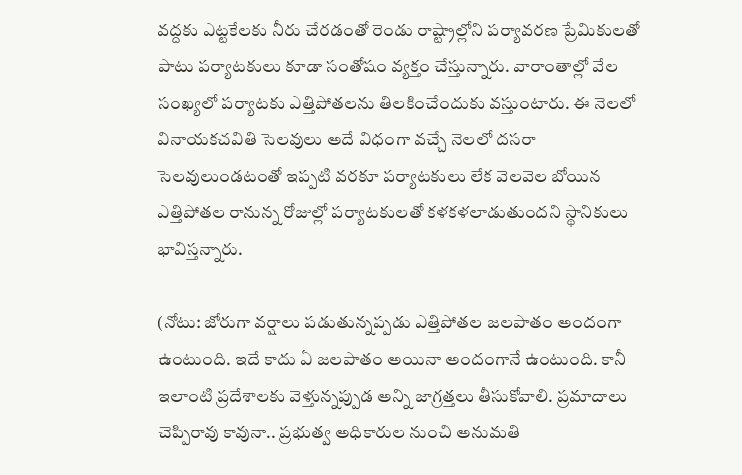వద్దకు ఎట్టకేలకు నీరు చేరడంతో రెండు రాష్ట్రాల్లోని పర్యావరణ ప్రేమికులతో పాటు పర్యాటకులు కూడా సంతోషం వ్యక్తం చేస్తున్నారు. వారాంతాల్లో వేల సంఖ్యలో పర్యాటకు ఎత్తిపోతలను తిలకించేందుకు వస్తుంటారు. ఈ నెలలో వినాయకచవితి సెలవులు అదే విధంగా వచ్చే నెలలో దసరా సెలవులుండటంతో ఇప్పటి వరకూ పర్యాటకులు లేక వెలవెల బోయిన ఎత్తిపోతల రానున్న రోజుల్లో పర్యాటకులతో కళకళలాడుతుందని స్థానికులు భావిస్తన్నారు.

(నోటు: జోరుగా వర్షాలు పడుతున్నప్పడు ఎత్తిపోతల జలపాతం అందంగా ఉంటుంది. ఇదే కాదు ఏ జలపాతం అయినా అందంగానే ఉంటుంది. కానీ ఇలాంటి ప్రదేశాలకు వెళ్తున్నప్పుడ అన్ని జాగ్రత్తలు తీసుకోవాలి. ప్రమాదాలు చెప్పిరావు కావునా.. ప్రభుత్వ అధికారుల నుంచి అనుమతి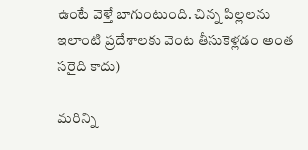ఉంటే వెళ్తే బాగుంటుంది. చిన్న పిల్లలను ఇలాంటి ప్రదేశాలకు వెంట తీసుకెళ్లడం అంత సరైది కాదు)

మరిన్ని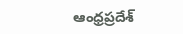ఆంధ్రప్రదేశ్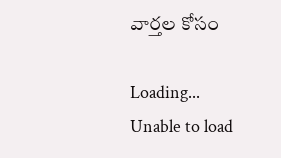వార్తల కోసం

Loading...
Unable to load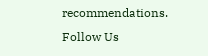recommendations.
Follow Us